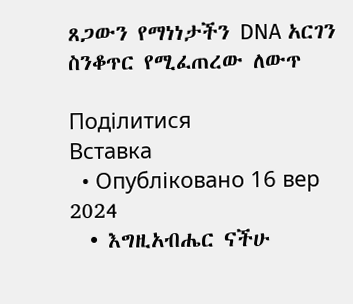ጸጋውን የማነነታችን DNA አርገን ስንቆጥር የሚፈጠረው ለውጥ

Поділитися
Вставка
  • Опубліковано 16 вер 2024
  • እግዚአብሔር ናችሁ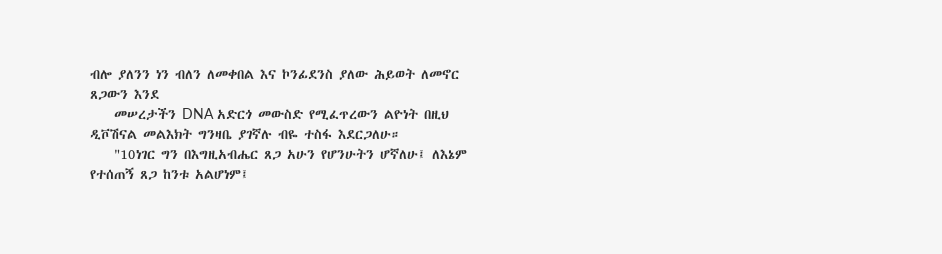ብሎ ያለንን ነን ብለን ለመቀበል እና ኮንፊደንስ ያለው ሕይወት ለመኖር ጸጋውን እንደ
    መሠረታችን DNA አድርጎ መውስድ የሚፈጥረውን ልዮነት በዚህ ዲቮሽናል መልእክት ግንዛቤ ያገኛሉ ብዬ ተስፋ እደርጋለሁ።
    "10ነገር ግን በእግዚአብሔር ጸጋ አሁን የሆንሁትን ሆኛለሁ፤ ለእኔም የተሰጠኝ ጸጋ ከንቱ አልሆነም፤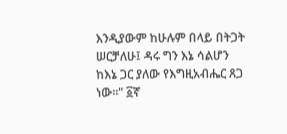እንዲያውም ከሁሉም በላይ በትጋት ሠርቻለሁ፤ ዳሩ ግን እኔ ሳልሆን ከእኔ ጋር ያለው የእግዚአብሔር ጸጋ ነው።" ፩ኛ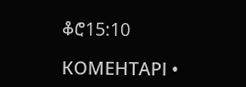ቆሮ15:10

КОМЕНТАРІ •